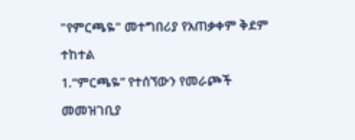"የምርጫዬ" መተግበሪያ የአጠቃቀም ቅደም ተከተል
1.“ምርጫዬ” የተሰኘውን የመራጮች መመዝገቢያ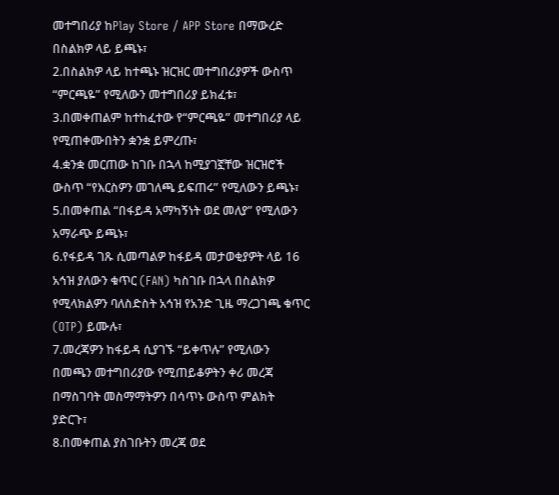መተግበሪያ ከPlay Store / APP Store በማውረድ በስልክዎ ላይ ይጫኑ፣
2.በስልክዎ ላይ ከተጫኑ ዝርዝር መተግበሪያዎች ውስጥ “ምርጫዬ” የሚለውን መተግበሪያ ይክፈቱ፣
3.በመቀጠልም ከተከፈተው የ“ምርጫዬ” መተግበሪያ ላይ የሚጠቀሙበትን ቋንቋ ይምረጡ፣
4.ቋንቋ መርጠው ከገቡ በኋላ ከሚያገኟቸው ዝርዝሮች ውስጥ “የእርስዎን መገለጫ ይፍጠሩ” የሚለውን ይጫኑ፣
5.በመቀጠል “በፋይዳ አማካኝነት ወደ መለያ” የሚለውን አማራጭ ይጫኑ፣
6.የፋይዳ ገጹ ሲመጣልዎ ከፋይዳ መታወቂያዎት ላይ 16 አኅዝ ያለውን ቁጥር (FAN) ካስገቡ በኋላ በስልክዎ የሚላክልዎን ባለስድስት አኅዝ የአንድ ጊዜ ማረጋገጫ ቁጥር (OTP) ይሙሉ፣
7.መረጃዎን ከፋይዳ ሲያገኙ “ይቀጥሉ” የሚለውን በመጫን መተግበሪያው የሚጠይቆዎትን ቀሪ መረጃ በማስገባት መስማማትዎን በሳጥኑ ውስጥ ምልክት ያድርጉ፣
8.በመቀጠል ያስገቡትን መረጃ ወደ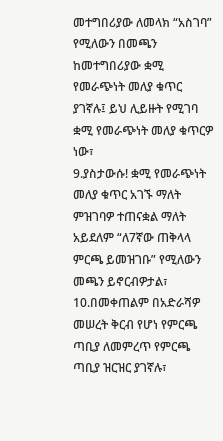መተግበሪያው ለመላክ “አስገባ” የሚለውን በመጫን ከመተግበሪያው ቋሚ የመራጭነት መለያ ቁጥር ያገኛሉ፤ ይህ ሊይዙት የሚገባ ቋሚ የመራጭነት መለያ ቁጥርዎ ነው፣
9.ያስታውሱ! ቋሚ የመራጭነት መለያ ቁጥር አገኙ ማለት ምዝገባዎ ተጠናቋል ማለት አይደለም “ለ7ኛው ጠቅላላ ምርጫ ይመዝገቡ” የሚለውን መጫን ይኖርብዎታል፣
10.በመቀጠልም በአድራሻዎ መሠረት ቅርብ የሆነ የምርጫ ጣቢያ ለመምረጥ የምርጫ ጣቢያ ዝርዝር ያገኛሉ፣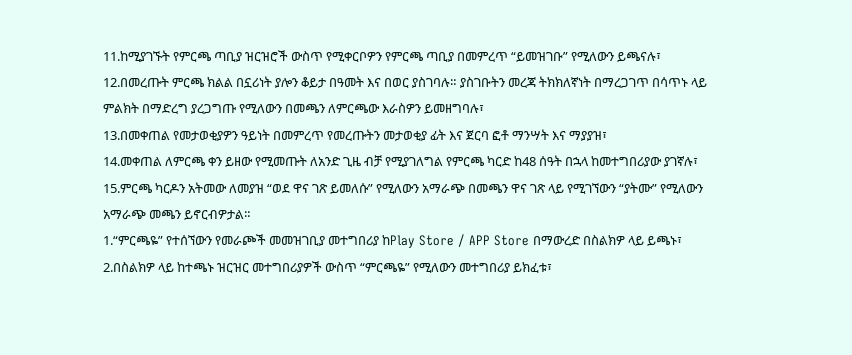11.ከሚያገኙት የምርጫ ጣቢያ ዝርዝሮች ውስጥ የሚቀርቦዎን የምርጫ ጣቢያ በመምረጥ “ይመዝገቡ” የሚለውን ይጫናሉ፣
12.በመረጡት ምርጫ ክልል በኗሪነት ያሎን ቆይታ በዓመት እና በወር ያስገባሉ። ያስገቡትን መረጃ ትክክለኛነት በማረጋገጥ በሳጥኑ ላይ ምልክት በማድረግ ያረጋግጡ የሚለውን በመጫን ለምርጫው እራስዎን ይመዘግባሉ፣
13.በመቀጠል የመታወቂያዎን ዓይነት በመምረጥ የመረጡትን መታወቂያ ፊት እና ጀርባ ፎቶ ማንሣት እና ማያያዝ፣
14.መቀጠል ለምርጫ ቀን ይዘው የሚመጡት ለአንድ ጊዜ ብቻ የሚያገለግል የምርጫ ካርድ ከ48 ሰዓት በኋላ ከመተግበሪያው ያገኛሉ፣
15.ምርጫ ካርዶን አትመው ለመያዝ “ወደ ዋና ገጽ ይመለሱ” የሚለውን አማራጭ በመጫን ዋና ገጽ ላይ የሚገኘውን “ያትሙ” የሚለውን አማራጭ መጫን ይኖርብዎታል።
1.“ምርጫዬ” የተሰኘውን የመራጮች መመዝገቢያ መተግበሪያ ከPlay Store / APP Store በማውረድ በስልክዎ ላይ ይጫኑ፣
2.በስልክዎ ላይ ከተጫኑ ዝርዝር መተግበሪያዎች ውስጥ “ምርጫዬ” የሚለውን መተግበሪያ ይክፈቱ፣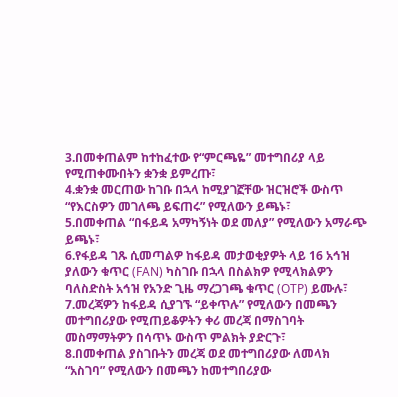3.በመቀጠልም ከተከፈተው የ“ምርጫዬ” መተግበሪያ ላይ የሚጠቀሙበትን ቋንቋ ይምረጡ፣
4.ቋንቋ መርጠው ከገቡ በኋላ ከሚያገኟቸው ዝርዝሮች ውስጥ “የእርስዎን መገለጫ ይፍጠሩ” የሚለውን ይጫኑ፣
5.በመቀጠል “በፋይዳ አማካኝነት ወደ መለያ” የሚለውን አማራጭ ይጫኑ፣
6.የፋይዳ ገጹ ሲመጣልዎ ከፋይዳ መታወቂያዎት ላይ 16 አኅዝ ያለውን ቁጥር (FAN) ካስገቡ በኋላ በስልክዎ የሚላክልዎን ባለስድስት አኅዝ የአንድ ጊዜ ማረጋገጫ ቁጥር (OTP) ይሙሉ፣
7.መረጃዎን ከፋይዳ ሲያገኙ “ይቀጥሉ” የሚለውን በመጫን መተግበሪያው የሚጠይቆዎትን ቀሪ መረጃ በማስገባት መስማማትዎን በሳጥኑ ውስጥ ምልክት ያድርጉ፣
8.በመቀጠል ያስገቡትን መረጃ ወደ መተግበሪያው ለመላክ “አስገባ” የሚለውን በመጫን ከመተግበሪያው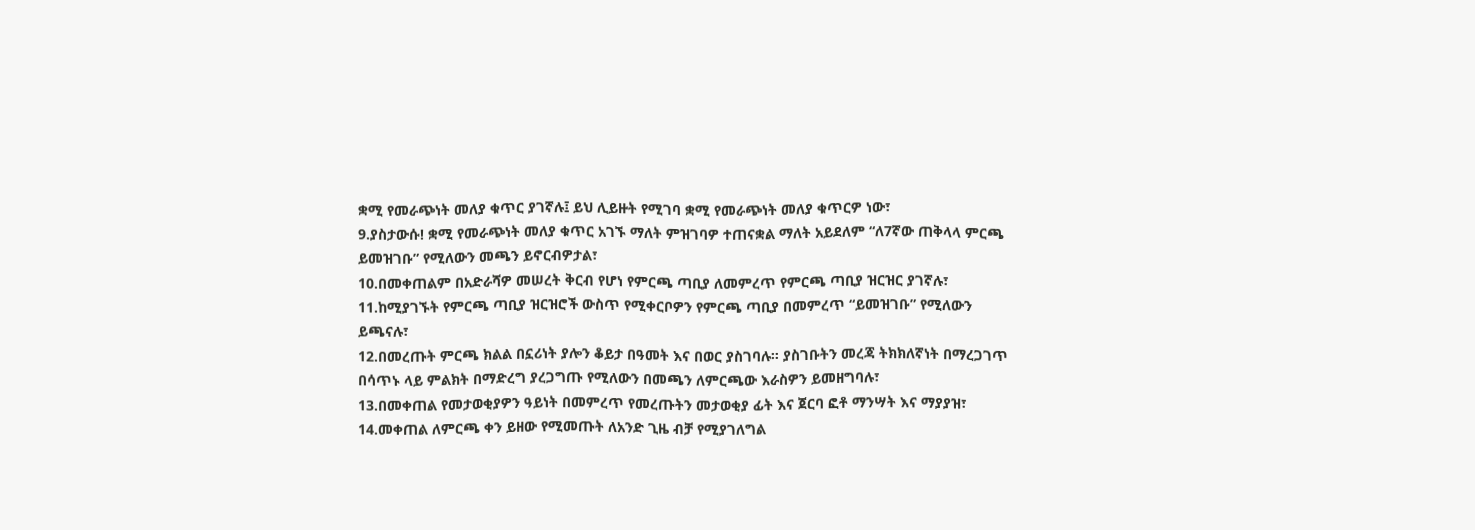ቋሚ የመራጭነት መለያ ቁጥር ያገኛሉ፤ ይህ ሊይዙት የሚገባ ቋሚ የመራጭነት መለያ ቁጥርዎ ነው፣
9.ያስታውሱ! ቋሚ የመራጭነት መለያ ቁጥር አገኙ ማለት ምዝገባዎ ተጠናቋል ማለት አይደለም “ለ7ኛው ጠቅላላ ምርጫ ይመዝገቡ” የሚለውን መጫን ይኖርብዎታል፣
10.በመቀጠልም በአድራሻዎ መሠረት ቅርብ የሆነ የምርጫ ጣቢያ ለመምረጥ የምርጫ ጣቢያ ዝርዝር ያገኛሉ፣
11.ከሚያገኙት የምርጫ ጣቢያ ዝርዝሮች ውስጥ የሚቀርቦዎን የምርጫ ጣቢያ በመምረጥ “ይመዝገቡ” የሚለውን ይጫናሉ፣
12.በመረጡት ምርጫ ክልል በኗሪነት ያሎን ቆይታ በዓመት እና በወር ያስገባሉ። ያስገቡትን መረጃ ትክክለኛነት በማረጋገጥ በሳጥኑ ላይ ምልክት በማድረግ ያረጋግጡ የሚለውን በመጫን ለምርጫው እራስዎን ይመዘግባሉ፣
13.በመቀጠል የመታወቂያዎን ዓይነት በመምረጥ የመረጡትን መታወቂያ ፊት እና ጀርባ ፎቶ ማንሣት እና ማያያዝ፣
14.መቀጠል ለምርጫ ቀን ይዘው የሚመጡት ለአንድ ጊዜ ብቻ የሚያገለግል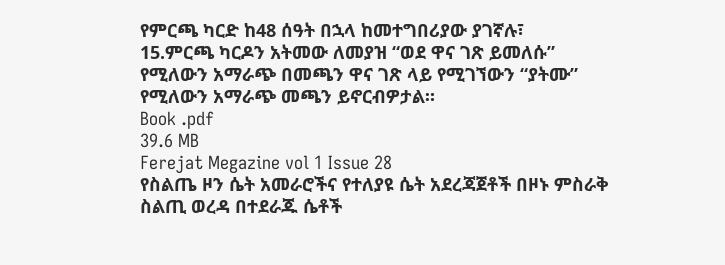የምርጫ ካርድ ከ48 ሰዓት በኋላ ከመተግበሪያው ያገኛሉ፣
15.ምርጫ ካርዶን አትመው ለመያዝ “ወደ ዋና ገጽ ይመለሱ” የሚለውን አማራጭ በመጫን ዋና ገጽ ላይ የሚገኘውን “ያትሙ” የሚለውን አማራጭ መጫን ይኖርብዎታል።
Book .pdf
39.6 MB
Ferejat Megazine vol 1 Issue 28
የስልጤ ዞን ሴት አመራሮችና የተለያዩ ሴት አደረጃጀቶች በዞኑ ምስራቅ ስልጢ ወረዳ በተደራጁ ሴቶች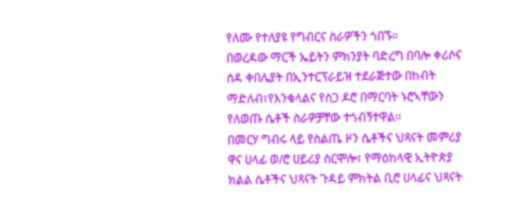የለሙ የተለያዩ የግብርና ስራዎችን ጎበኙ።
በወረዳው ማርች ኤይትን ምክንያት ባድረግ በባሎ ቀሪሶና ሰዳ ቀበሌያት በኢንተርፕራይዝ ተደራጅተው በከብት ማድለብ፣የእንቁላልና የስጋ ዶሮ በማርባት ኑሮኣቸውን የለወጡ ሴቶች ስራዎቻቸው ተጎብኝተዋል።
በመርሃ ግብሩ ላይ የስልጤ ዞን ሴቶችና ህጻናት መምሪያ ዋና ሀላፊ ወ/ሮ ሀይሪያ ስርሞሎ፣ የማዕከላዊ ኢትዮጵያ ክልል ሴቶችና ህጻናት ጉዳይ ምክትል ቢሮ ሀላፊና ህጻናት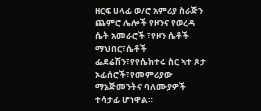ዘርፍ ሀላፊ ወ/ሮ አምሪያ ስራጅን ጨምሮ ሌሎች የዞንና የወረዳ ሴት አመራሮች ፣የዞን ሴቶች ማህበር፣ሴቶች ፌደሬሽን፣የየሴክተሩ ስር ኣተ ጾታ ኦፊሰሮች፣የመምሪያው ማኔጅመንትና ባለሙያዎች ተሳታፊ ሆነዋል።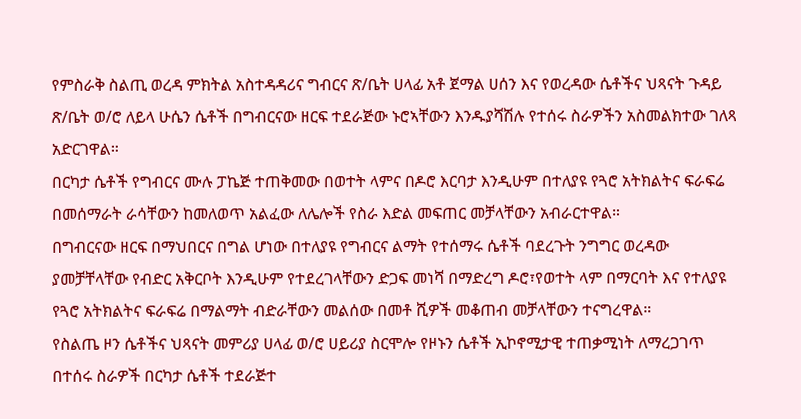የምስራቅ ስልጢ ወረዳ ምክትል አስተዳዳሪና ግብርና ጽ/ቤት ሀላፊ አቶ ጀማል ሀሰን እና የወረዳው ሴቶችና ህጻናት ጉዳይ ጽ/ቤት ወ/ሮ ለይላ ሁሴን ሴቶች በግብርናው ዘርፍ ተደራጅው ኑሮኣቸውን እንዱያሻሽሉ የተሰሩ ስራዎችን አስመልክተው ገለጻ አድርገዋል።
በርካታ ሴቶች የግብርና ሙሉ ፓኬጅ ተጠቅመው በወተት ላምና በዶሮ እርባታ እንዲሁም በተለያዩ የጓሮ አትክልትና ፍራፍሬ በመሰማራት ራሳቸውን ከመለወጥ አልፈው ለሌሎች የስራ እድል መፍጠር መቻላቸውን አብራርተዋል።
በግብርናው ዘርፍ በማህበርና በግል ሆነው በተለያዩ የግብርና ልማት የተሰማሩ ሴቶች ባደረጉት ንግግር ወረዳው ያመቻቸላቸው የብድር አቅርቦት እንዲሁም የተደረገላቸውን ድጋፍ መነሻ በማድረግ ዶሮ፣የወተት ላም በማርባት እና የተለያዩ የጓሮ አትክልትና ፍራፍሬ በማልማት ብድራቸውን መልሰው በመቶ ሺዎች መቆጠብ መቻላቸውን ተናግረዋል።
የስልጤ ዞን ሴቶችና ህጻናት መምሪያ ሀላፊ ወ/ሮ ሀይሪያ ስርሞሎ የዞኑን ሴቶች ኢኮኖሚታዊ ተጠቃሚነት ለማረጋገጥ በተሰሩ ስራዎች በርካታ ሴቶች ተደራጅተ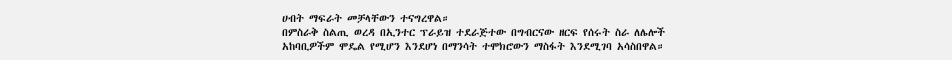ሀብት ማፍራት መቻላቸውን ተናግረዋል።
በምስራቅ ስልጢ ወረዳ በኢንተር ፕራይዝ ተደራጅተው በግብርናው ዘርፍ የሰሩት ስራ ለሌሎች አከባቢዎችም ሞዴል የሚሆን እንደሆነ በማንሳት ተሞክሮውን ማስፋት እንደሚገባ አሳስበዋል።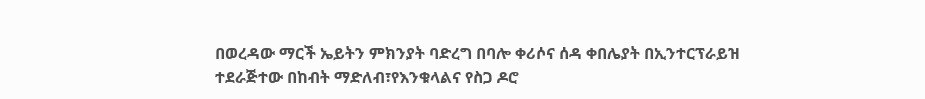በወረዳው ማርች ኤይትን ምክንያት ባድረግ በባሎ ቀሪሶና ሰዳ ቀበሌያት በኢንተርፕራይዝ ተደራጅተው በከብት ማድለብ፣የእንቁላልና የስጋ ዶሮ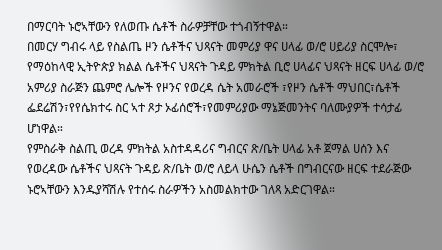በማርባት ኑሮኣቸውን የለወጡ ሴቶች ስራዎቻቸው ተጎብኝተዋል።
በመርሃ ግብሩ ላይ የስልጤ ዞን ሴቶችና ህጻናት መምሪያ ዋና ሀላፊ ወ/ሮ ሀይሪያ ስርሞሎ፣ የማዕከላዊ ኢትዮጵያ ክልል ሴቶችና ህጻናት ጉዳይ ምክትል ቢሮ ሀላፊና ህጻናት ዘርፍ ሀላፊ ወ/ሮ አምሪያ ስራጅን ጨምሮ ሌሎች የዞንና የወረዳ ሴት አመራሮች ፣የዞን ሴቶች ማህበር፣ሴቶች ፌደሬሽን፣የየሴክተሩ ስር ኣተ ጾታ ኦፊሰሮች፣የመምሪያው ማኔጅመንትና ባለሙያዎች ተሳታፊ ሆነዋል።
የምስራቅ ስልጢ ወረዳ ምክትል አስተዳዳሪና ግብርና ጽ/ቤት ሀላፊ አቶ ጀማል ሀሰን እና የወረዳው ሴቶችና ህጻናት ጉዳይ ጽ/ቤት ወ/ሮ ለይላ ሁሴን ሴቶች በግብርናው ዘርፍ ተደራጅው ኑሮኣቸውን እንዱያሻሽሉ የተሰሩ ስራዎችን አስመልክተው ገለጻ አድርገዋል።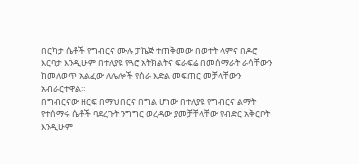በርካታ ሴቶች የግብርና ሙሉ ፓኬጅ ተጠቅመው በወተት ላምና በዶሮ እርባታ እንዲሁም በተለያዩ የጓሮ አትክልትና ፍራፍሬ በመሰማራት ራሳቸውን ከመለወጥ አልፈው ለሌሎች የስራ እድል መፍጠር መቻላቸውን አብራርተዋል።
በግብርናው ዘርፍ በማህበርና በግል ሆነው በተለያዩ የግብርና ልማት የተሰማሩ ሴቶች ባደረጉት ንግግር ወረዳው ያመቻቸላቸው የብድር አቅርቦት እንዲሁም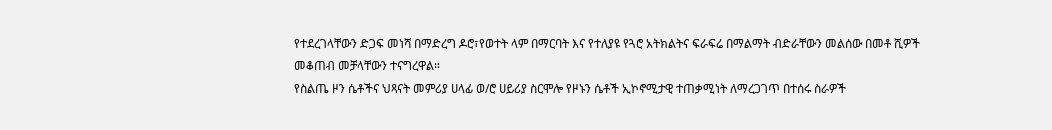የተደረገላቸውን ድጋፍ መነሻ በማድረግ ዶሮ፣የወተት ላም በማርባት እና የተለያዩ የጓሮ አትክልትና ፍራፍሬ በማልማት ብድራቸውን መልሰው በመቶ ሺዎች መቆጠብ መቻላቸውን ተናግረዋል።
የስልጤ ዞን ሴቶችና ህጻናት መምሪያ ሀላፊ ወ/ሮ ሀይሪያ ስርሞሎ የዞኑን ሴቶች ኢኮኖሚታዊ ተጠቃሚነት ለማረጋገጥ በተሰሩ ስራዎች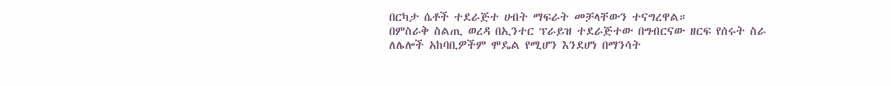በርካታ ሴቶች ተደራጅተ ሀብት ማፍራት መቻላቸውን ተናግረዋል።
በምስራቅ ስልጢ ወረዳ በኢንተር ፕራይዝ ተደራጅተው በግብርናው ዘርፍ የሰሩት ስራ ለሌሎች አከባቢዎችም ሞዴል የሚሆን እንደሆነ በማንሳት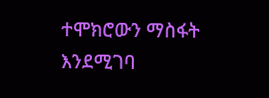ተሞክሮውን ማስፋት እንደሚገባ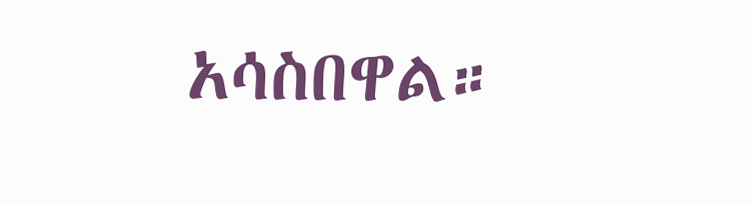አሳስበዋል።